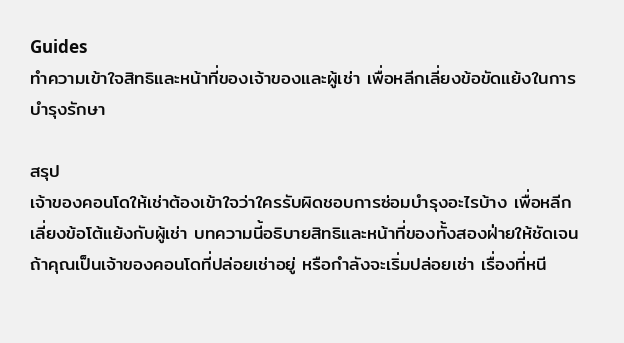Guides
ทำความเข้าใจสิทธิและหน้าที่ของเจ้าของและผู้เช่า เพื่อหลีกเลี่ยงข้อขัดแย้งในการบำรุงรักษา

สรุป
เจ้าของคอนโดให้เช่าต้องเข้าใจว่าใครรับผิดชอบการซ่อมบำรุงอะไรบ้าง เพื่อหลีกเลี่ยงข้อโต้แย้งกับผู้เช่า บทความนี้อธิบายสิทธิและหน้าที่ของทั้งสองฝ่ายให้ชัดเจน
ถ้าคุณเป็นเจ้าของคอนโดที่ปล่อยเช่าอยู่ หรือกำลังจะเริ่มปล่อยเช่า เรื่องที่หนี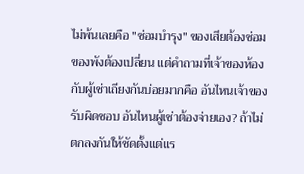ไม่พ้นเลยคือ "ซ่อมบำรุง" ของเสียต้องซ่อม ของพังต้องเปลี่ยน แต่คำถามที่เจ้าของห้องกับผู้เช่าเถียงกันบ่อยมากคือ อันไหนเจ้าของรับผิดชอบ อันไหนผู้เช่าต้องจ่ายเอง? ถ้าไม่ตกลงกันให้ชัดตั้งแต่แร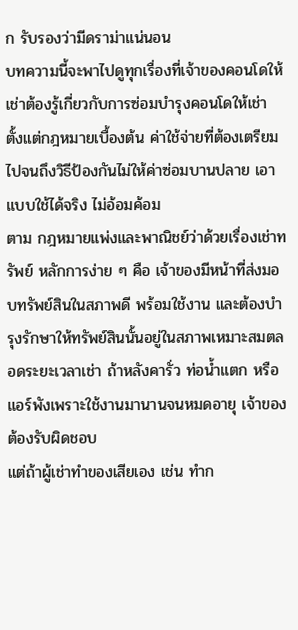ก รับรองว่ามีดราม่าแน่นอน
บทความนี้จะพาไปดูทุกเรื่องที่เจ้าของคอนโดให้เช่าต้องรู้เกี่ยวกับการซ่อมบำรุงคอนโดให้เช่า ตั้งแต่กฎหมายเบื้องต้น ค่าใช้จ่ายที่ต้องเตรียม ไปจนถึงวิธีป้องกันไม่ให้ค่าซ่อมบานปลาย เอาแบบใช้ได้จริง ไม่อ้อมค้อม
ตาม กฎหมายแพ่งและพาณิชย์ว่าด้วยเรื่องเช่าทรัพย์ หลักการง่าย ๆ คือ เจ้าของมีหน้าที่ส่งมอบทรัพย์สินในสภาพดี พร้อมใช้งาน และต้องบำรุงรักษาให้ทรัพย์สินนั้นอยู่ในสภาพเหมาะสมตลอดระยะเวลาเช่า ถ้าหลังคารั่ว ท่อน้ำแตก หรือแอร์พังเพราะใช้งานมานานจนหมดอายุ เจ้าของต้องรับผิดชอบ
แต่ถ้าผู้เช่าทำของเสียเอง เช่น ทำก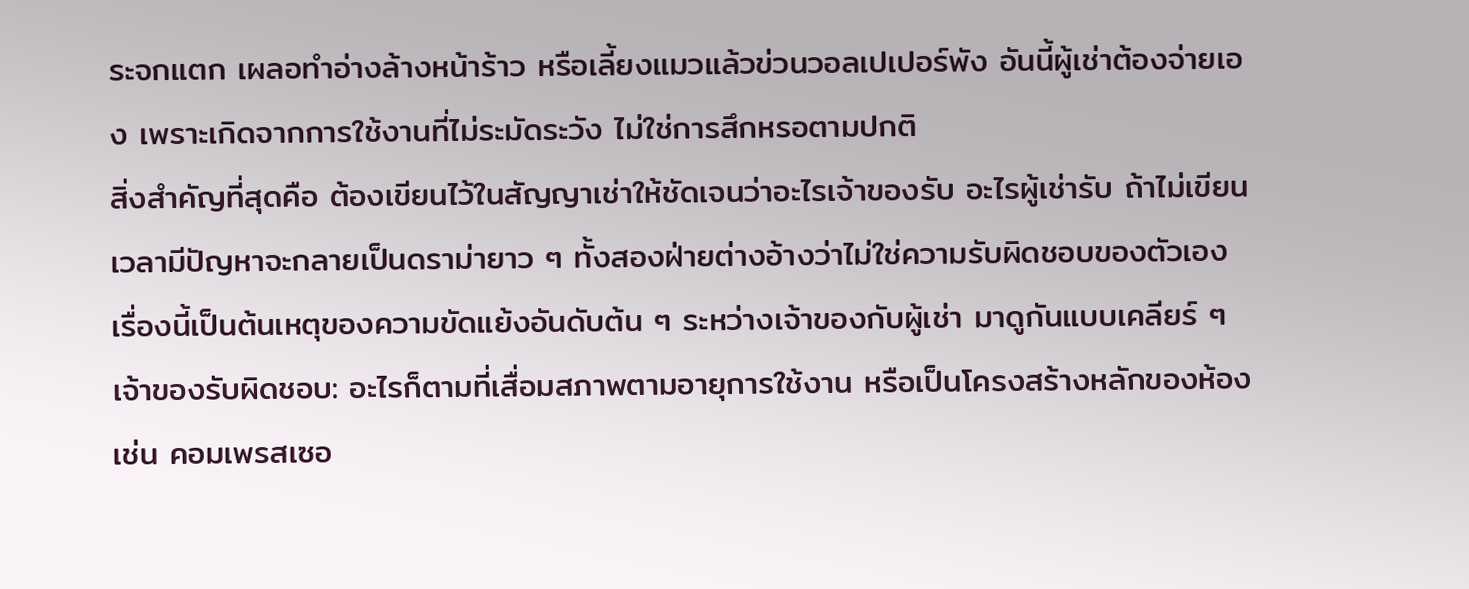ระจกแตก เผลอทำอ่างล้างหน้าร้าว หรือเลี้ยงแมวแล้วข่วนวอลเปเปอร์พัง อันนี้ผู้เช่าต้องจ่ายเอง เพราะเกิดจากการใช้งานที่ไม่ระมัดระวัง ไม่ใช่การสึกหรอตามปกติ
สิ่งสำคัญที่สุดคือ ต้องเขียนไว้ในสัญญาเช่าให้ชัดเจนว่าอะไรเจ้าของรับ อะไรผู้เช่ารับ ถ้าไม่เขียน เวลามีปัญหาจะกลายเป็นดราม่ายาว ๆ ทั้งสองฝ่ายต่างอ้างว่าไม่ใช่ความรับผิดชอบของตัวเอง
เรื่องนี้เป็นต้นเหตุของความขัดแย้งอันดับต้น ๆ ระหว่างเจ้าของกับผู้เช่า มาดูกันแบบเคลียร์ ๆ
เจ้าของรับผิดชอบ: อะไรก็ตามที่เสื่อมสภาพตามอายุการใช้งาน หรือเป็นโครงสร้างหลักของห้อง เช่น คอมเพรสเซอ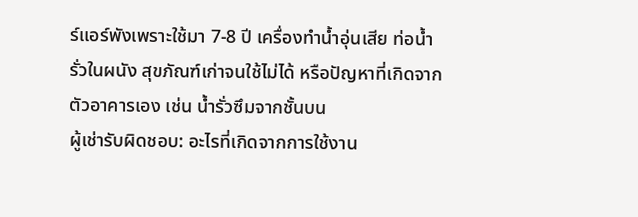ร์แอร์พังเพราะใช้มา 7-8 ปี เครื่องทำน้ำอุ่นเสีย ท่อน้ำรั่วในผนัง สุขภัณฑ์เก่าจนใช้ไม่ได้ หรือปัญหาที่เกิดจากตัวอาคารเอง เช่น น้ำรั่วซึมจากชั้นบน
ผู้เช่ารับผิดชอบ: อะไรที่เกิดจากการใช้งาน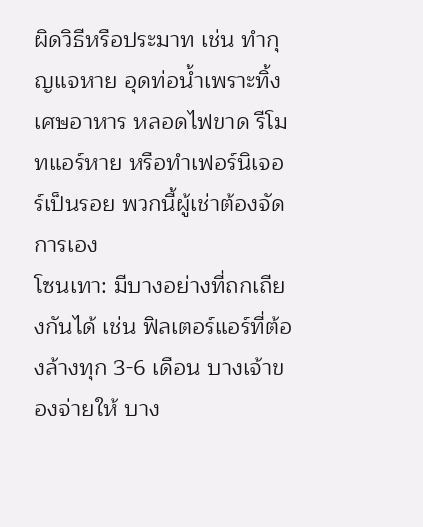ผิดวิธีหรือประมาท เช่น ทำกุญแจหาย อุดท่อน้ำเพราะทิ้งเศษอาหาร หลอดไฟขาด รีโมทแอร์หาย หรือทำเฟอร์นิเจอร์เป็นรอย พวกนี้ผู้เช่าต้องจัดการเอง
โซนเทา: มีบางอย่างที่ถกเถียงกันได้ เช่น ฟิลเตอร์แอร์ที่ต้องล้างทุก 3-6 เดือน บางเจ้าของจ่ายให้ บาง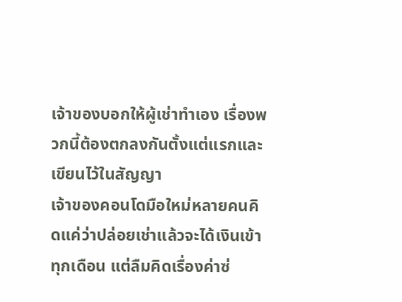เจ้าของบอกให้ผู้เช่าทำเอง เรื่องพวกนี้ต้องตกลงกันตั้งแต่แรกและเขียนไว้ในสัญญา
เจ้าของคอนโดมือใหม่หลายคนคิดแค่ว่าปล่อยเช่าแล้วจะได้เงินเข้าทุกเดือน แต่ลืมคิดเรื่องค่าซ่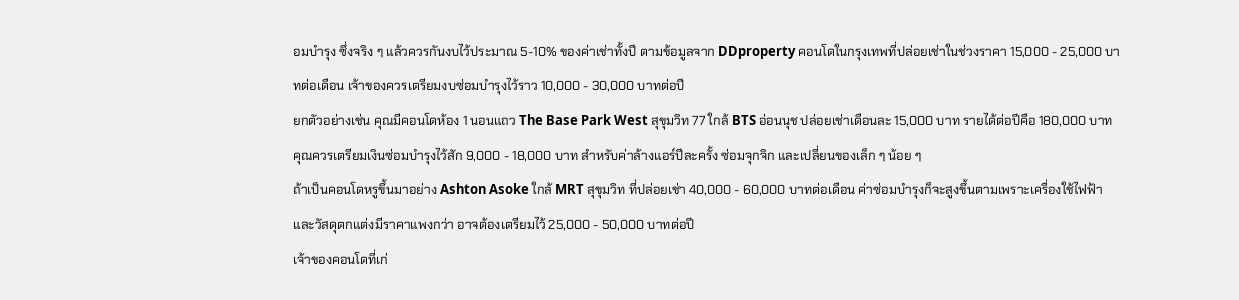อมบำรุง ซึ่งจริง ๆ แล้วควรกันงบไว้ประมาณ 5-10% ของค่าเช่าทั้งปี ตามข้อมูลจาก DDproperty คอนโดในกรุงเทพที่ปล่อยเช่าในช่วงราคา 15,000 - 25,000 บาทต่อเดือน เจ้าของควรเตรียมงบซ่อมบำรุงไว้ราว 10,000 - 30,000 บาทต่อปี
ยกตัวอย่างเช่น คุณมีคอนโดห้อง 1 นอนแถว The Base Park West สุขุมวิท 77 ใกล้ BTS อ่อนนุช ปล่อยเช่าเดือนละ 15,000 บาท รายได้ต่อปีคือ 180,000 บาท คุณควรเตรียมเงินซ่อมบำรุงไว้สัก 9,000 - 18,000 บาท สำหรับค่าล้างแอร์ปีละครั้ง ซ่อมจุกจิก และเปลี่ยนของเล็ก ๆ น้อย ๆ
ถ้าเป็นคอนโดหรูขึ้นมาอย่าง Ashton Asoke ใกล้ MRT สุขุมวิท ที่ปล่อยเช่า 40,000 - 60,000 บาทต่อเดือน ค่าซ่อมบำรุงก็จะสูงขึ้นตามเพราะเครื่องใช้ไฟฟ้าและวัสดุตกแต่งมีราคาแพงกว่า อาจต้องเตรียมไว้ 25,000 - 50,000 บาทต่อปี
เจ้าของคอนโดที่เก่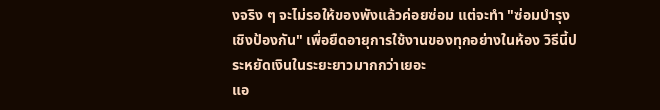งจริง ๆ จะไม่รอให้ของพังแล้วค่อยซ่อม แต่จะทำ "ซ่อมบำรุงเชิงป้องกัน" เพื่อยืดอายุการใช้งานของทุกอย่างในห้อง วิธีนี้ประหยัดเงินในระยะยาวมากกว่าเยอะ
แอ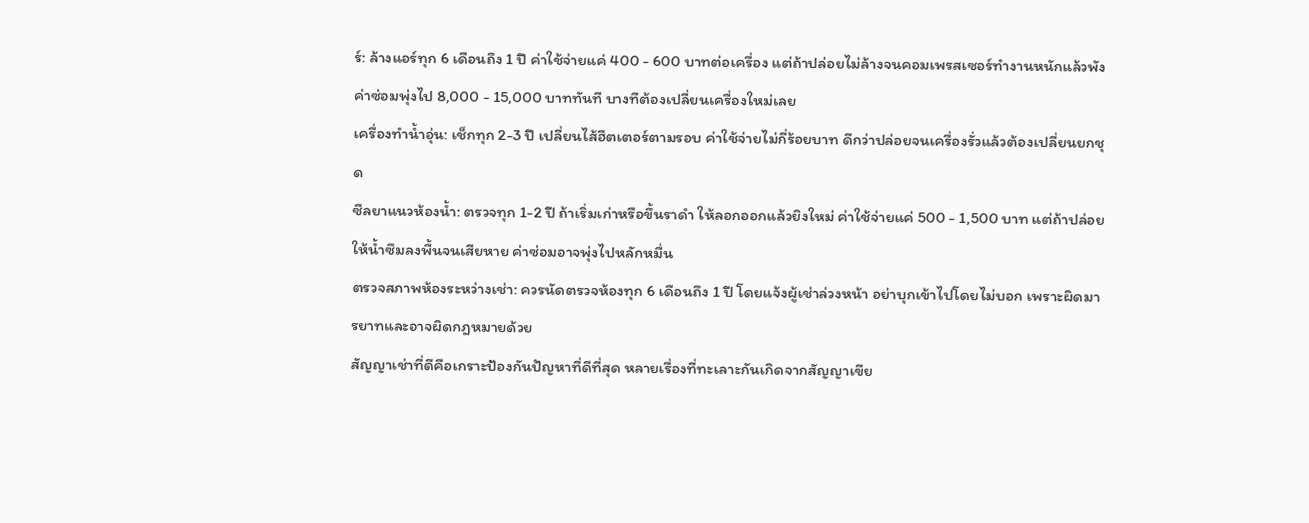ร์: ล้างแอร์ทุก 6 เดือนถึง 1 ปี ค่าใช้จ่ายแค่ 400 - 600 บาทต่อเครื่อง แต่ถ้าปล่อยไม่ล้างจนคอมเพรสเซอร์ทำงานหนักแล้วพัง ค่าซ่อมพุ่งไป 8,000 - 15,000 บาททันที บางทีต้องเปลี่ยนเครื่องใหม่เลย
เครื่องทำน้ำอุ่น: เช็กทุก 2-3 ปี เปลี่ยนไส้ฮีตเตอร์ตามรอบ ค่าใช้จ่ายไม่กี่ร้อยบาท ดีกว่าปล่อยจนเครื่องรั่วแล้วต้องเปลี่ยนยกชุด
ซีลยาแนวห้องน้ำ: ตรวจทุก 1-2 ปี ถ้าเริ่มเก่าหรือขึ้นราดำ ให้ลอกออกแล้วยิงใหม่ ค่าใช้จ่ายแค่ 500 - 1,500 บาท แต่ถ้าปล่อยให้น้ำซึมลงพื้นจนเสียหาย ค่าซ่อมอาจพุ่งไปหลักหมื่น
ตรวจสภาพห้องระหว่างเช่า: ควรนัดตรวจห้องทุก 6 เดือนถึง 1 ปี โดยแจ้งผู้เช่าล่วงหน้า อย่าบุกเข้าไปโดยไม่บอก เพราะผิดมารยาทและอาจผิดกฎหมายด้วย
สัญญาเช่าที่ดีคือเกราะป้องกันปัญหาที่ดีที่สุด หลายเรื่องที่ทะเลาะกันเกิดจากสัญญาเขีย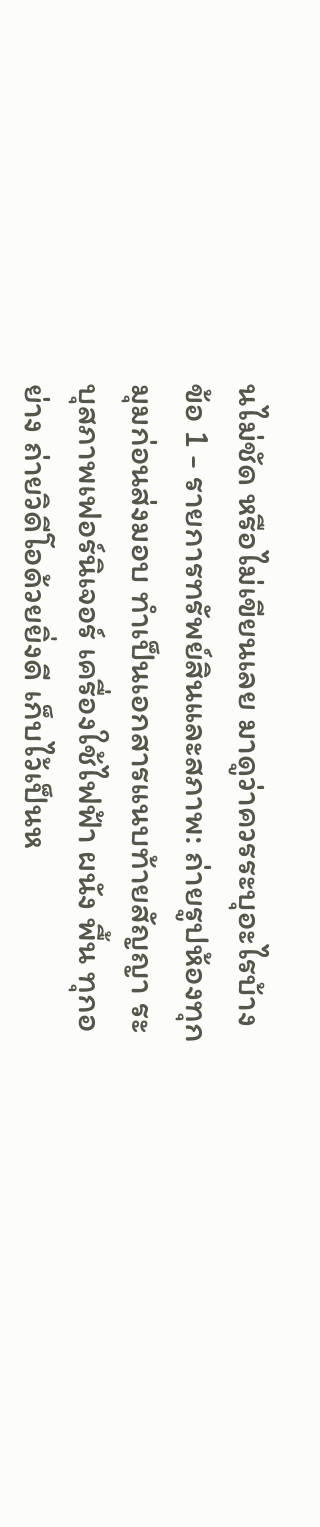นไม่ชัด หรือไม่เขียนเลย มาดูว่าควรระบุอะไรบ้าง
ข้อ 1 - รายการทรัพย์สินและสภาพ: ถ่ายรูปห้องทุกมุมก่อนส่งมอบ ทำเป็นเอกสารแนบท้ายสัญญา ระบุสภาพเฟอร์นิเจอร์ เครื่องใช้ไฟฟ้า ผนัง พื้น ทุกอย่าง ถ่ายวิดีโอด้วยยิ่งดี เก็บไว้เป็นห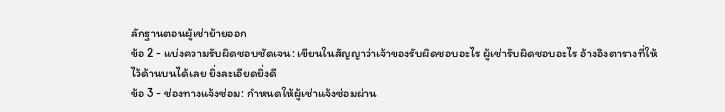ลักฐานตอนผู้เช่าย้ายออก
ข้อ 2 - แบ่งความรับผิดชอบชัดเจน: เขียนในสัญญาว่าเจ้าของรับผิดชอบอะไร ผู้เช่ารับผิดชอบอะไร อ้างอิงตารางที่ให้ไว้ด้านบนได้เลย ยิ่งละเอียดยิ่งดี
ข้อ 3 - ช่องทางแจ้งซ่อม: กำหนดให้ผู้เช่าแจ้งซ่อมผ่าน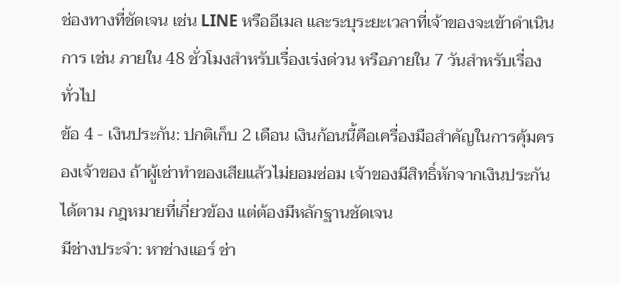ช่องทางที่ชัดเจน เช่น LINE หรืออีเมล และระบุระยะเวลาที่เจ้าของจะเข้าดำเนินการ เช่น ภายใน 48 ชั่วโมงสำหรับเรื่องเร่งด่วน หรือภายใน 7 วันสำหรับเรื่องทั่วไป
ข้อ 4 - เงินประกัน: ปกติเก็บ 2 เดือน เงินก้อนนี้คือเครื่องมือสำคัญในการคุ้มครองเจ้าของ ถ้าผู้เช่าทำของเสียแล้วไม่ยอมซ่อม เจ้าของมีสิทธิ์หักจากเงินประกันได้ตาม กฎหมายที่เกี่ยวข้อง แต่ต้องมีหลักฐานชัดเจน
มีช่างประจำ: หาช่างแอร์ ช่า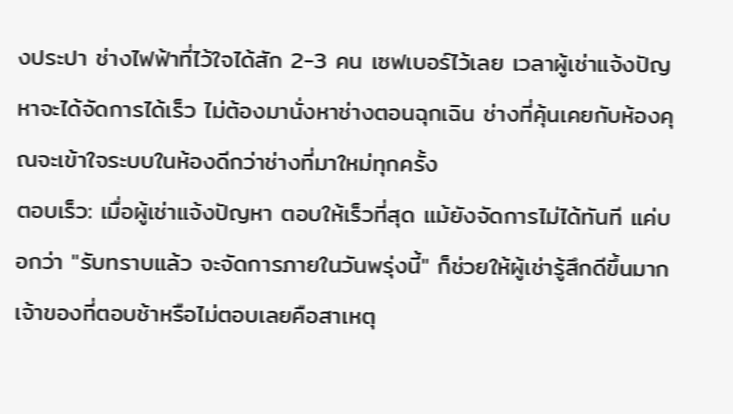งประปา ช่างไฟฟ้าที่ไว้ใจได้สัก 2-3 คน เซฟเบอร์ไว้เลย เวลาผู้เช่าแจ้งปัญหาจะได้จัดการได้เร็ว ไม่ต้องมานั่งหาช่างตอนฉุกเฉิน ช่างที่คุ้นเคยกับห้องคุณจะเข้าใจระบบในห้องดีกว่าช่างที่มาใหม่ทุกครั้ง
ตอบเร็ว: เมื่อผู้เช่าแจ้งปัญหา ตอบให้เร็วที่สุด แม้ยังจัดการไม่ได้ทันที แค่บอกว่า "รับทราบแล้ว จะจัดการภายในวันพรุ่งนี้" ก็ช่วยให้ผู้เช่ารู้สึกดีขึ้นมาก เจ้าของที่ตอบช้าหรือไม่ตอบเลยคือสาเหตุ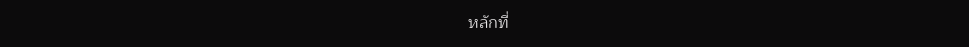หลักที่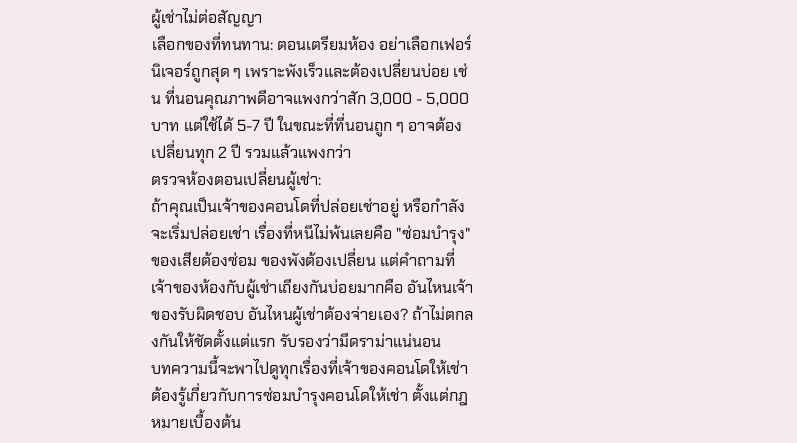ผู้เช่าไม่ต่อสัญญา
เลือกของที่ทนทาน: ตอนเตรียมห้อง อย่าเลือกเฟอร์นิเจอร์ถูกสุด ๆ เพราะพังเร็วและต้องเปลี่ยนบ่อย เช่น ที่นอนคุณภาพดีอาจแพงกว่าสัก 3,000 - 5,000 บาท แต่ใช้ได้ 5-7 ปี ในขณะที่ที่นอนถูก ๆ อาจต้องเปลี่ยนทุก 2 ปี รวมแล้วแพงกว่า
ตรวจห้องตอนเปลี่ยนผู้เช่า:
ถ้าคุณเป็นเจ้าของคอนโดที่ปล่อยเช่าอยู่ หรือกำลังจะเริ่มปล่อยเช่า เรื่องที่หนีไม่พ้นเลยคือ "ซ่อมบำรุง" ของเสียต้องซ่อม ของพังต้องเปลี่ยน แต่คำถามที่เจ้าของห้องกับผู้เช่าเถียงกันบ่อยมากคือ อันไหนเจ้าของรับผิดชอบ อันไหนผู้เช่าต้องจ่ายเอง? ถ้าไม่ตกลงกันให้ชัดตั้งแต่แรก รับรองว่ามีดราม่าแน่นอน
บทความนี้จะพาไปดูทุกเรื่องที่เจ้าของคอนโดให้เช่าต้องรู้เกี่ยวกับการซ่อมบำรุงคอนโดให้เช่า ตั้งแต่กฎหมายเบื้องต้น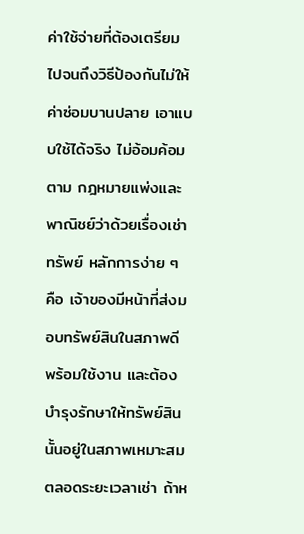ค่าใช้จ่ายที่ต้องเตรียม ไปจนถึงวิธีป้องกันไม่ให้ค่าซ่อมบานปลาย เอาแบบใช้ได้จริง ไม่อ้อมค้อม
ตาม กฎหมายแพ่งและพาณิชย์ว่าด้วยเรื่องเช่าทรัพย์ หลักการง่าย ๆ คือ เจ้าของมีหน้าที่ส่งมอบทรัพย์สินในสภาพดี พร้อมใช้งาน และต้องบำรุงรักษาให้ทรัพย์สินนั้นอยู่ในสภาพเหมาะสมตลอดระยะเวลาเช่า ถ้าห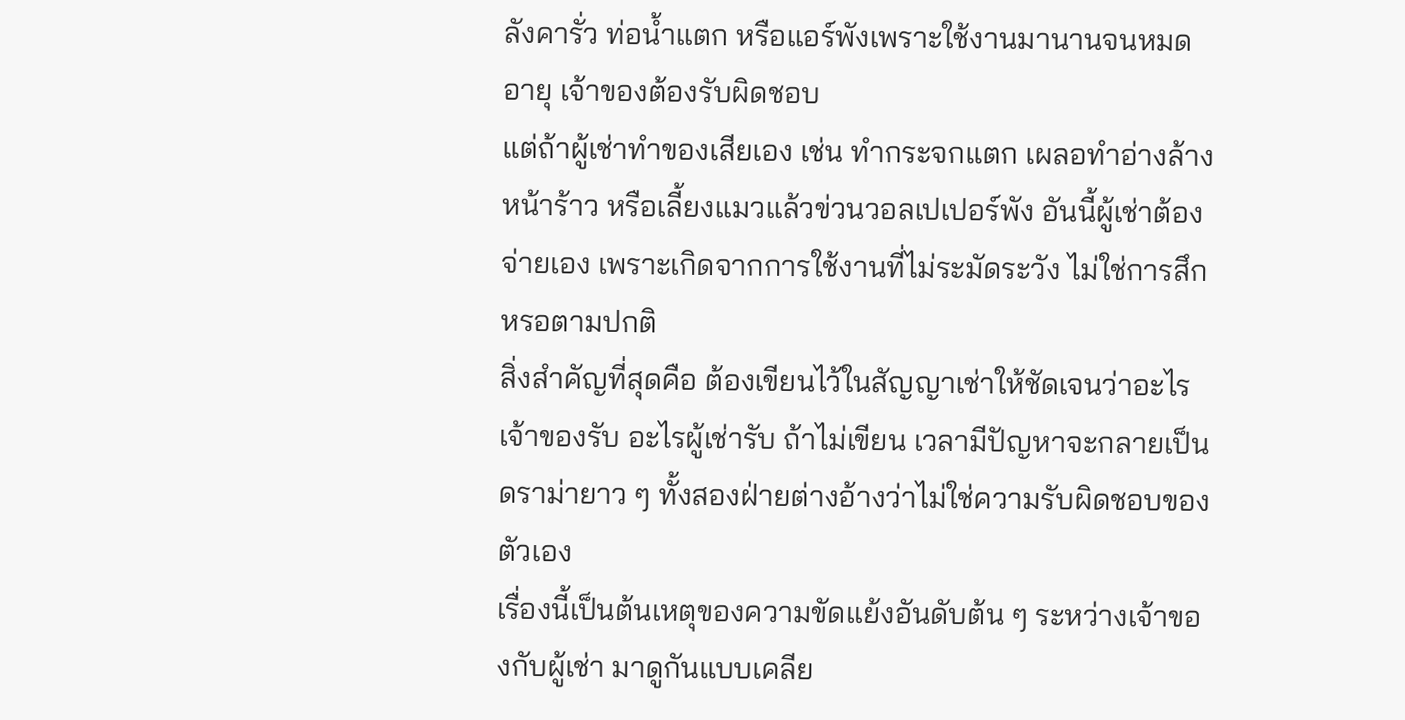ลังคารั่ว ท่อน้ำแตก หรือแอร์พังเพราะใช้งานมานานจนหมดอายุ เจ้าของต้องรับผิดชอบ
แต่ถ้าผู้เช่าทำของเสียเอง เช่น ทำกระจกแตก เผลอทำอ่างล้างหน้าร้าว หรือเลี้ยงแมวแล้วข่วนวอลเปเปอร์พัง อันนี้ผู้เช่าต้องจ่ายเอง เพราะเกิดจากการใช้งานที่ไม่ระมัดระวัง ไม่ใช่การสึกหรอตามปกติ
สิ่งสำคัญที่สุดคือ ต้องเขียนไว้ในสัญญาเช่าให้ชัดเจนว่าอะไรเจ้าของรับ อะไรผู้เช่ารับ ถ้าไม่เขียน เวลามีปัญหาจะกลายเป็นดราม่ายาว ๆ ทั้งสองฝ่ายต่างอ้างว่าไม่ใช่ความรับผิดชอบของตัวเอง
เรื่องนี้เป็นต้นเหตุของความขัดแย้งอันดับต้น ๆ ระหว่างเจ้าของกับผู้เช่า มาดูกันแบบเคลีย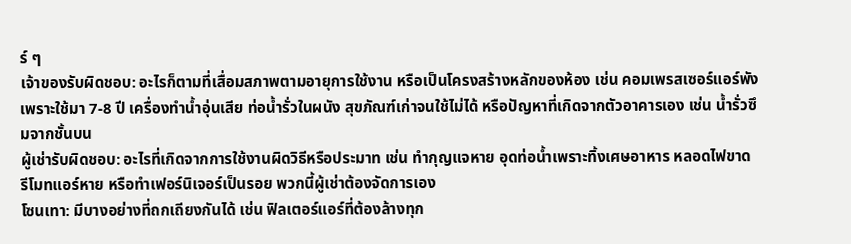ร์ ๆ
เจ้าของรับผิดชอบ: อะไรก็ตามที่เสื่อมสภาพตามอายุการใช้งาน หรือเป็นโครงสร้างหลักของห้อง เช่น คอมเพรสเซอร์แอร์พังเพราะใช้มา 7-8 ปี เครื่องทำน้ำอุ่นเสีย ท่อน้ำรั่วในผนัง สุขภัณฑ์เก่าจนใช้ไม่ได้ หรือปัญหาที่เกิดจากตัวอาคารเอง เช่น น้ำรั่วซึมจากชั้นบน
ผู้เช่ารับผิดชอบ: อะไรที่เกิดจากการใช้งานผิดวิธีหรือประมาท เช่น ทำกุญแจหาย อุดท่อน้ำเพราะทิ้งเศษอาหาร หลอดไฟขาด รีโมทแอร์หาย หรือทำเฟอร์นิเจอร์เป็นรอย พวกนี้ผู้เช่าต้องจัดการเอง
โซนเทา: มีบางอย่างที่ถกเถียงกันได้ เช่น ฟิลเตอร์แอร์ที่ต้องล้างทุก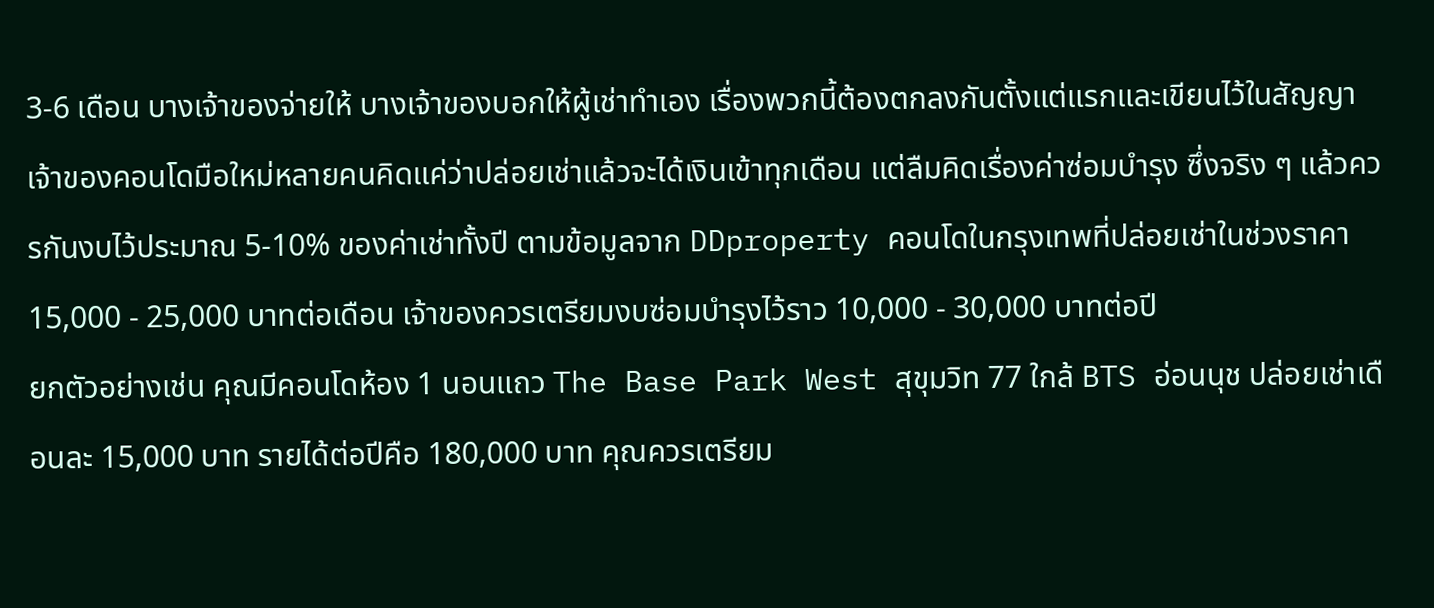3-6 เดือน บางเจ้าของจ่ายให้ บางเจ้าของบอกให้ผู้เช่าทำเอง เรื่องพวกนี้ต้องตกลงกันตั้งแต่แรกและเขียนไว้ในสัญญา
เจ้าของคอนโดมือใหม่หลายคนคิดแค่ว่าปล่อยเช่าแล้วจะได้เงินเข้าทุกเดือน แต่ลืมคิดเรื่องค่าซ่อมบำรุง ซึ่งจริง ๆ แล้วควรกันงบไว้ประมาณ 5-10% ของค่าเช่าทั้งปี ตามข้อมูลจาก DDproperty คอนโดในกรุงเทพที่ปล่อยเช่าในช่วงราคา 15,000 - 25,000 บาทต่อเดือน เจ้าของควรเตรียมงบซ่อมบำรุงไว้ราว 10,000 - 30,000 บาทต่อปี
ยกตัวอย่างเช่น คุณมีคอนโดห้อง 1 นอนแถว The Base Park West สุขุมวิท 77 ใกล้ BTS อ่อนนุช ปล่อยเช่าเดือนละ 15,000 บาท รายได้ต่อปีคือ 180,000 บาท คุณควรเตรียม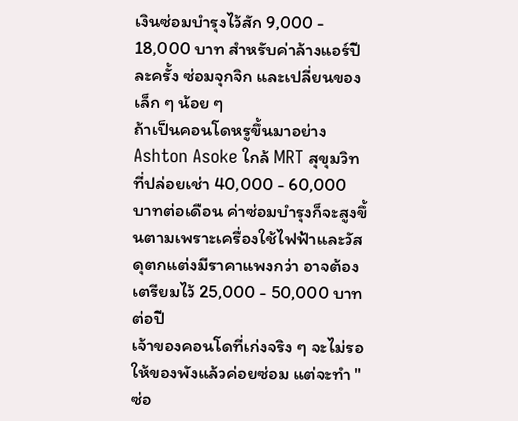เงินซ่อมบำรุงไว้สัก 9,000 - 18,000 บาท สำหรับค่าล้างแอร์ปีละครั้ง ซ่อมจุกจิก และเปลี่ยนของเล็ก ๆ น้อย ๆ
ถ้าเป็นคอนโดหรูขึ้นมาอย่าง Ashton Asoke ใกล้ MRT สุขุมวิท ที่ปล่อยเช่า 40,000 - 60,000 บาทต่อเดือน ค่าซ่อมบำรุงก็จะสูงขึ้นตามเพราะเครื่องใช้ไฟฟ้าและวัสดุตกแต่งมีราคาแพงกว่า อาจต้องเตรียมไว้ 25,000 - 50,000 บาทต่อปี
เจ้าของคอนโดที่เก่งจริง ๆ จะไม่รอให้ของพังแล้วค่อยซ่อม แต่จะทำ "ซ่อ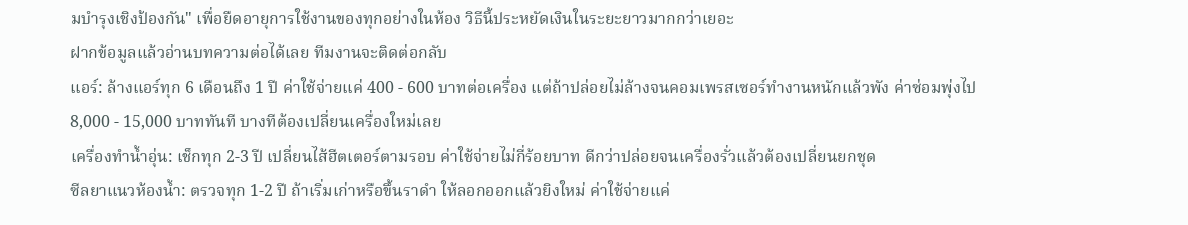มบำรุงเชิงป้องกัน" เพื่อยืดอายุการใช้งานของทุกอย่างในห้อง วิธีนี้ประหยัดเงินในระยะยาวมากกว่าเยอะ
ฝากข้อมูลแล้วอ่านบทความต่อได้เลย ทีมงานจะติดต่อกลับ
แอร์: ล้างแอร์ทุก 6 เดือนถึง 1 ปี ค่าใช้จ่ายแค่ 400 - 600 บาทต่อเครื่อง แต่ถ้าปล่อยไม่ล้างจนคอมเพรสเซอร์ทำงานหนักแล้วพัง ค่าซ่อมพุ่งไป 8,000 - 15,000 บาททันที บางทีต้องเปลี่ยนเครื่องใหม่เลย
เครื่องทำน้ำอุ่น: เช็กทุก 2-3 ปี เปลี่ยนไส้ฮีตเตอร์ตามรอบ ค่าใช้จ่ายไม่กี่ร้อยบาท ดีกว่าปล่อยจนเครื่องรั่วแล้วต้องเปลี่ยนยกชุด
ซีลยาแนวห้องน้ำ: ตรวจทุก 1-2 ปี ถ้าเริ่มเก่าหรือขึ้นราดำ ให้ลอกออกแล้วยิงใหม่ ค่าใช้จ่ายแค่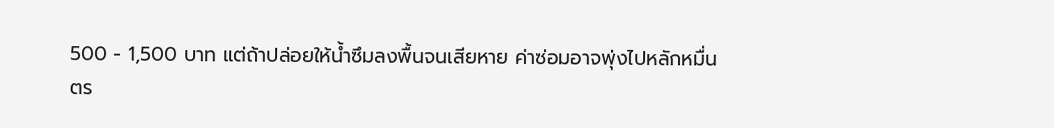500 - 1,500 บาท แต่ถ้าปล่อยให้น้ำซึมลงพื้นจนเสียหาย ค่าซ่อมอาจพุ่งไปหลักหมื่น
ตร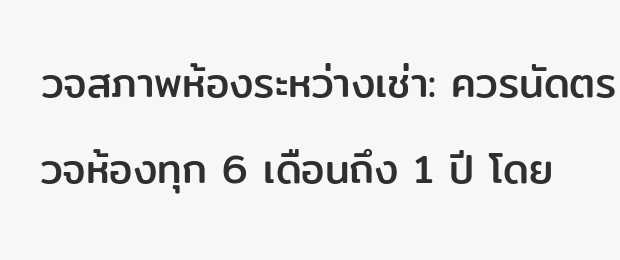วจสภาพห้องระหว่างเช่า: ควรนัดตรวจห้องทุก 6 เดือนถึง 1 ปี โดย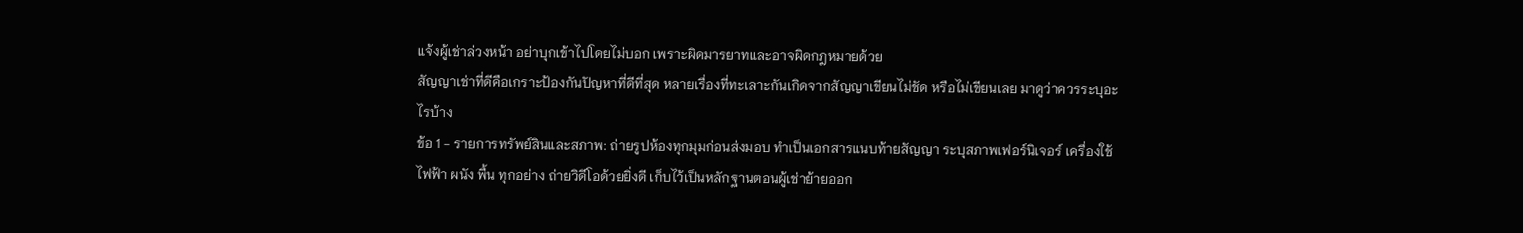แจ้งผู้เช่าล่วงหน้า อย่าบุกเข้าไปโดยไม่บอก เพราะผิดมารยาทและอาจผิดกฎหมายด้วย
สัญญาเช่าที่ดีคือเกราะป้องกันปัญหาที่ดีที่สุด หลายเรื่องที่ทะเลาะกันเกิดจากสัญญาเขียนไม่ชัด หรือไม่เขียนเลย มาดูว่าควรระบุอะไรบ้าง
ข้อ 1 - รายการทรัพย์สินและสภาพ: ถ่ายรูปห้องทุกมุมก่อนส่งมอบ ทำเป็นเอกสารแนบท้ายสัญญา ระบุสภาพเฟอร์นิเจอร์ เครื่องใช้ไฟฟ้า ผนัง พื้น ทุกอย่าง ถ่ายวิดีโอด้วยยิ่งดี เก็บไว้เป็นหลักฐานตอนผู้เช่าย้ายออก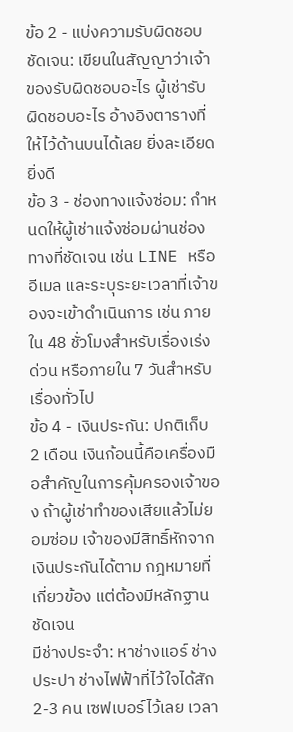ข้อ 2 - แบ่งความรับผิดชอบชัดเจน: เขียนในสัญญาว่าเจ้าของรับผิดชอบอะไร ผู้เช่ารับผิดชอบอะไร อ้างอิงตารางที่ให้ไว้ด้านบนได้เลย ยิ่งละเอียดยิ่งดี
ข้อ 3 - ช่องทางแจ้งซ่อม: กำหนดให้ผู้เช่าแจ้งซ่อมผ่านช่องทางที่ชัดเจน เช่น LINE หรืออีเมล และระบุระยะเวลาที่เจ้าของจะเข้าดำเนินการ เช่น ภายใน 48 ชั่วโมงสำหรับเรื่องเร่งด่วน หรือภายใน 7 วันสำหรับเรื่องทั่วไป
ข้อ 4 - เงินประกัน: ปกติเก็บ 2 เดือน เงินก้อนนี้คือเครื่องมือสำคัญในการคุ้มครองเจ้าของ ถ้าผู้เช่าทำของเสียแล้วไม่ยอมซ่อม เจ้าของมีสิทธิ์หักจากเงินประกันได้ตาม กฎหมายที่เกี่ยวข้อง แต่ต้องมีหลักฐานชัดเจน
มีช่างประจำ: หาช่างแอร์ ช่างประปา ช่างไฟฟ้าที่ไว้ใจได้สัก 2-3 คน เซฟเบอร์ไว้เลย เวลา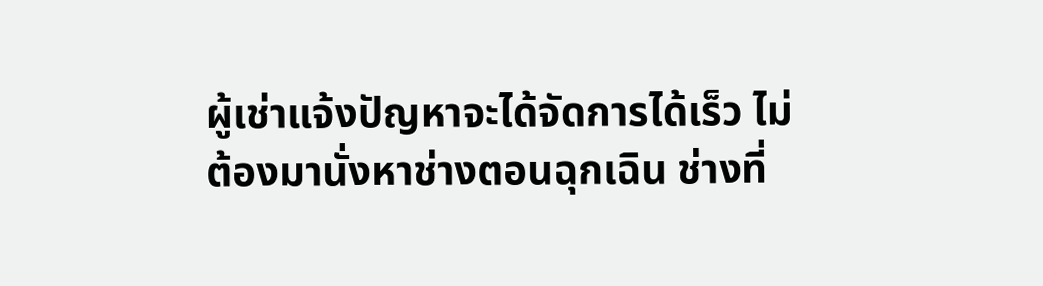ผู้เช่าแจ้งปัญหาจะได้จัดการได้เร็ว ไม่ต้องมานั่งหาช่างตอนฉุกเฉิน ช่างที่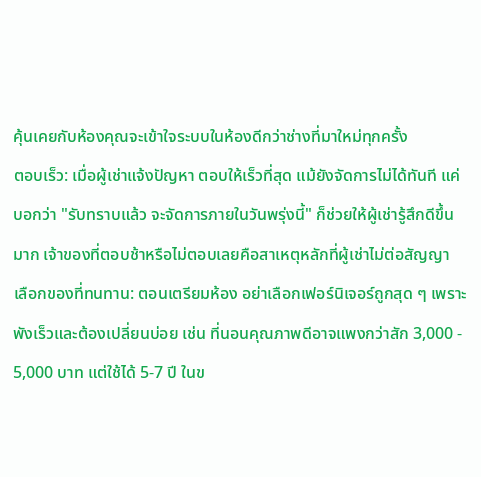คุ้นเคยกับห้องคุณจะเข้าใจระบบในห้องดีกว่าช่างที่มาใหม่ทุกครั้ง
ตอบเร็ว: เมื่อผู้เช่าแจ้งปัญหา ตอบให้เร็วที่สุด แม้ยังจัดการไม่ได้ทันที แค่บอกว่า "รับทราบแล้ว จะจัดการภายในวันพรุ่งนี้" ก็ช่วยให้ผู้เช่ารู้สึกดีขึ้นมาก เจ้าของที่ตอบช้าหรือไม่ตอบเลยคือสาเหตุหลักที่ผู้เช่าไม่ต่อสัญญา
เลือกของที่ทนทาน: ตอนเตรียมห้อง อย่าเลือกเฟอร์นิเจอร์ถูกสุด ๆ เพราะพังเร็วและต้องเปลี่ยนบ่อย เช่น ที่นอนคุณภาพดีอาจแพงกว่าสัก 3,000 - 5,000 บาท แต่ใช้ได้ 5-7 ปี ในข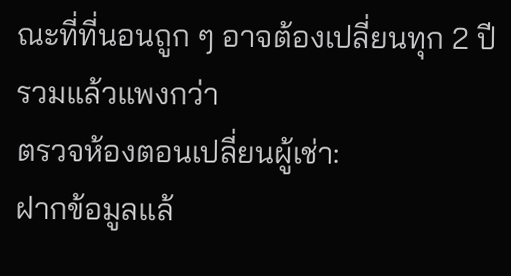ณะที่ที่นอนถูก ๆ อาจต้องเปลี่ยนทุก 2 ปี รวมแล้วแพงกว่า
ตรวจห้องตอนเปลี่ยนผู้เช่า:
ฝากข้อมูลแล้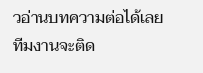วอ่านบทความต่อได้เลย ทีมงานจะติด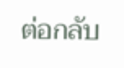ต่อกลับ